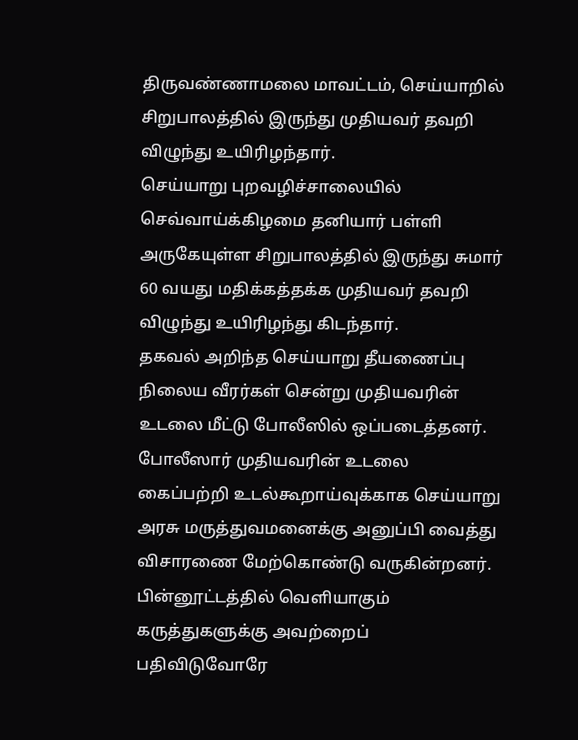திருவண்ணாமலை மாவட்டம், செய்யாறில் சிறுபாலத்தில் இருந்து முதியவர் தவறி விழுந்து உயிரிழந்தார்.
செய்யாறு புறவழிச்சாலையில் செவ்வாய்க்கிழமை தனியார் பள்ளி அருகேயுள்ள சிறுபாலத்தில் இருந்து சுமார் 60 வயது மதிக்கத்தக்க முதியவர் தவறி விழுந்து உயிரிழந்து கிடந்தார்.
தகவல் அறிந்த செய்யாறு தீயணைப்பு நிலைய வீரர்கள் சென்று முதியவரின் உடலை மீட்டு போலீஸில் ஒப்படைத்தனர்.
போலீஸார் முதியவரின் உடலை கைப்பற்றி உடல்கூறாய்வுக்காக செய்யாறு அரசு மருத்துவமனைக்கு அனுப்பி வைத்து விசாரணை மேற்கொண்டு வருகின்றனர்.
பின்னூட்டத்தில் வெளியாகும் கருத்துகளுக்கு அவற்றைப் பதிவிடுவோரே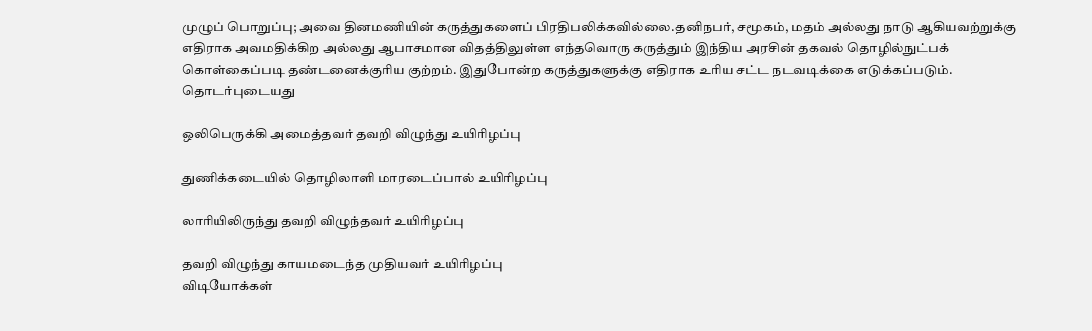முழுப் பொறுப்பு; அவை தினமணியின் கருத்துகளைப் பிரதிபலிக்கவில்லை.தனிநபர், சமூகம், மதம் அல்லது நாடு ஆகியவற்றுக்கு எதிராக அவமதிக்கிற அல்லது ஆபாசமான விதத்திலுள்ள எந்தவொரு கருத்தும் இந்திய அரசின் தகவல் தொழில்நுட்பக் கொள்கைப்படி தண்டனைக்குரிய குற்றம். இதுபோன்ற கருத்துகளுக்கு எதிராக உரிய சட்ட நடவடிக்கை எடுக்கப்படும்.
தொடர்புடையது

ஒலிபெருக்கி அமைத்தவர் தவறி விழுந்து உயிரிழப்பு

துணிக்கடையில் தொழிலாளி மாரடைப்பால் உயிரிழப்பு

லாரியிலிருந்து தவறி விழுந்தவர் உயிரிழப்பு

தவறி விழுந்து காயமடைந்த முதியவர் உயிரிழப்பு
விடியோக்கள்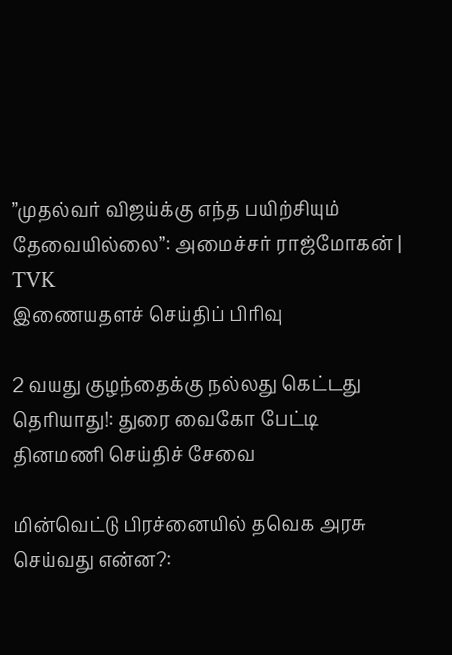”முதல்வர் விஜய்க்கு எந்த பயிற்சியும் தேவையில்லை”: அமைச்சர் ராஜ்மோகன் | TVK
இணையதளச் செய்திப் பிரிவு

2 வயது குழந்தைக்கு நல்லது கெட்டது தெரியாது!: துரை வைகோ பேட்டி
தினமணி செய்திச் சேவை

மின்வெட்டு பிரச்னையில் தவெக அரசு செய்வது என்ன?: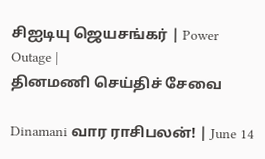சிஐடியு ஜெயசங்கர் | Power Outage |
தினமணி செய்திச் சேவை

Dinamani வார ராசிபலன்! | June 14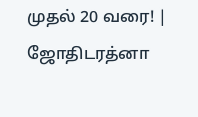முதல் 20 வரை! | ஜோதிடரத்னா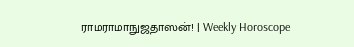ராமராமாநுஜதாஸன்! | Weekly Horoscope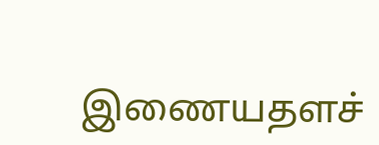இணையதளச்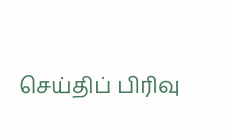செய்திப் பிரிவு